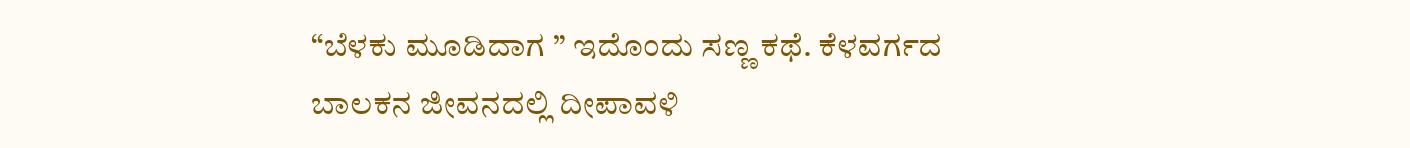“ಬೆಳಕು ಮೂಡಿದಾಗ ” ಇದೊಂದು ಸಣ್ಣ ಕಥೆ. ಕೆಳವರ್ಗದ ಬಾಲಕನ ಜೀವನದಲ್ಲಿ ದೀಪಾವಳಿ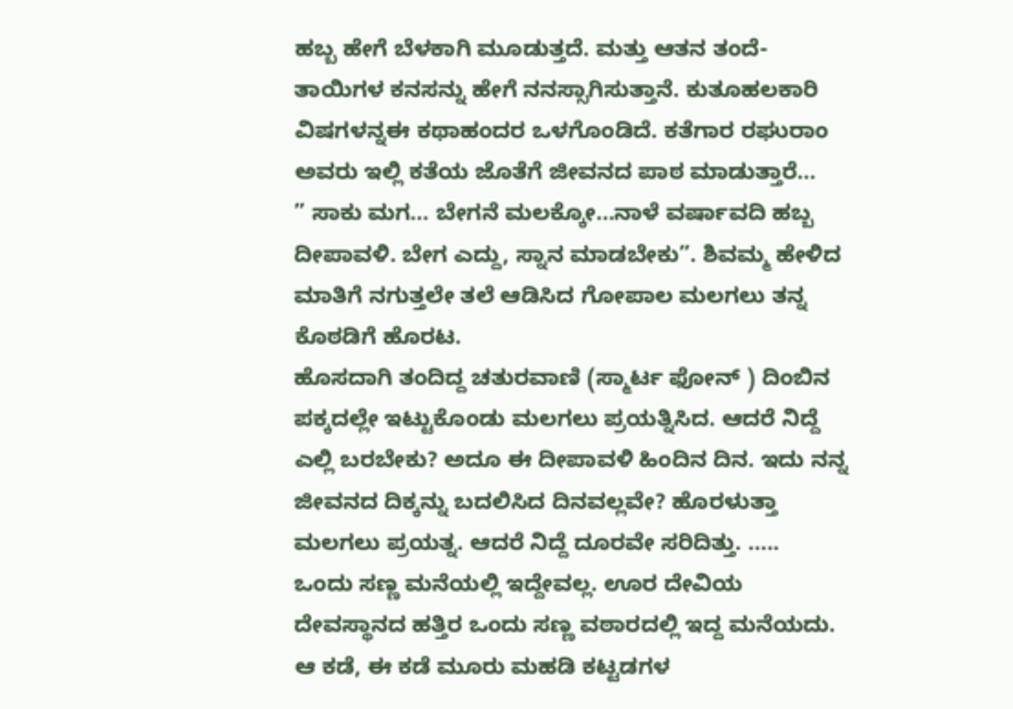ಹಬ್ಬ ಹೇಗೆ ಬೆಳಕಾಗಿ ಮೂಡುತ್ತದೆ. ಮತ್ತು ಆತನ ತಂದೆ- ತಾಯಿಗಳ ಕನಸನ್ನು ಹೇಗೆ ನನಸ್ಸಾಗಿಸುತ್ತಾನೆ. ಕುತೂಹಲಕಾರಿ ವಿಷಗಳನ್ನಈ ಕಥಾಹಂದರ ಒಳಗೊಂಡಿದೆ. ಕತೆಗಾರ ರಘುರಾಂ ಅವರು ಇಲ್ಲಿ ಕತೆಯ ಜೊತೆಗೆ ಜೀವನದ ಪಾಠ ಮಾಡುತ್ತಾರೆ…
” ಸಾಕು ಮಗ… ಬೇಗನೆ ಮಲಕ್ಕೋ…ನಾಳೆ ವರ್ಷಾವದಿ ಹಬ್ಬ ದೀಪಾವಳಿ. ಬೇಗ ಎದ್ದು, ಸ್ನಾನ ಮಾಡಬೇಕು”. ಶಿವಮ್ಮ ಹೇಳಿದ ಮಾತಿಗೆ ನಗುತ್ತಲೇ ತಲೆ ಆಡಿಸಿದ ಗೋಪಾಲ ಮಲಗಲು ತನ್ನ ಕೊಠಡಿಗೆ ಹೊರಟ.
ಹೊಸದಾಗಿ ತಂದಿದ್ದ ಚತುರವಾಣಿ (ಸ್ಮಾರ್ಟ ಫೋನ್ ) ದಿಂಬಿನ ಪಕ್ಕದಲ್ಲೇ ಇಟ್ಟುಕೊಂಡು ಮಲಗಲು ಪ್ರಯತ್ನಿಸಿದ. ಆದರೆ ನಿದ್ದೆ ಎಲ್ಲಿ ಬರಬೇಕು? ಅದೂ ಈ ದೀಪಾವಳಿ ಹಿಂದಿನ ದಿನ. ಇದು ನನ್ನ ಜೀವನದ ದಿಕ್ಕನ್ನು ಬದಲಿಸಿದ ದಿನವಲ್ಲವೇ? ಹೊರಳುತ್ತಾ ಮಲಗಲು ಪ್ರಯತ್ನ. ಆದರೆ ನಿದ್ದೆ ದೂರವೇ ಸರಿದಿತ್ತು. …..
ಒಂದು ಸಣ್ಣ ಮನೆಯಲ್ಲಿ ಇದ್ದೇವಲ್ಲ. ಊರ ದೇವಿಯ ದೇವಸ್ಥಾನದ ಹತ್ತಿರ ಒಂದು ಸಣ್ಣ ವಠಾರದಲ್ಲಿ ಇದ್ದ ಮನೆಯದು. ಆ ಕಡೆ, ಈ ಕಡೆ ಮೂರು ಮಹಡಿ ಕಟ್ಟಡಗಳ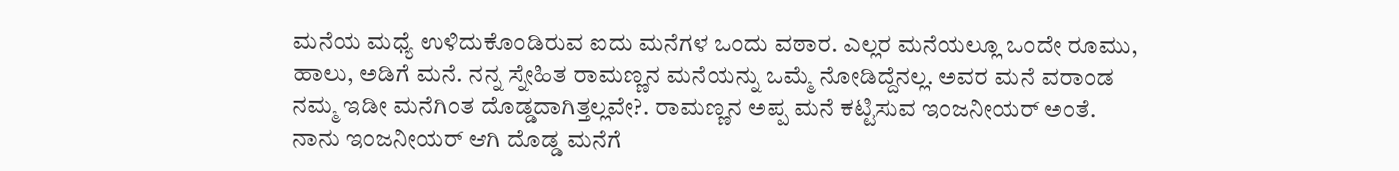ಮನೆಯ ಮಧ್ಯೆ ಉಳಿದುಕೊಂಡಿರುವ ಐದು ಮನೆಗಳ ಒಂದು ವಠಾರ. ಎಲ್ಲರ ಮನೆಯಲ್ಲೂ ಒಂದೇ ರೂಮು, ಹಾಲು, ಅಡಿಗೆ ಮನೆ. ನನ್ನ ಸ್ನೇಹಿತ ರಾಮಣ್ಣನ ಮನೆಯನ್ನು ಒಮ್ಮೆ ನೋಡಿದ್ದೆನಲ್ಲ. ಅವರ ಮನೆ ವರಾಂಡ ನಮ್ಮ ಇಡೀ ಮನೆಗಿಂತ ದೊಡ್ಡದಾಗಿತ್ತಲ್ಲವೇ?. ರಾಮಣ್ಣನ ಅಪ್ಪ ಮನೆ ಕಟ್ಟಿಸುವ ಇಂಜನೀಯರ್ ಅಂತೆ. ನಾನು ಇಂಜನೀಯರ್ ಆಗಿ ದೊಡ್ಡ ಮನೆಗೆ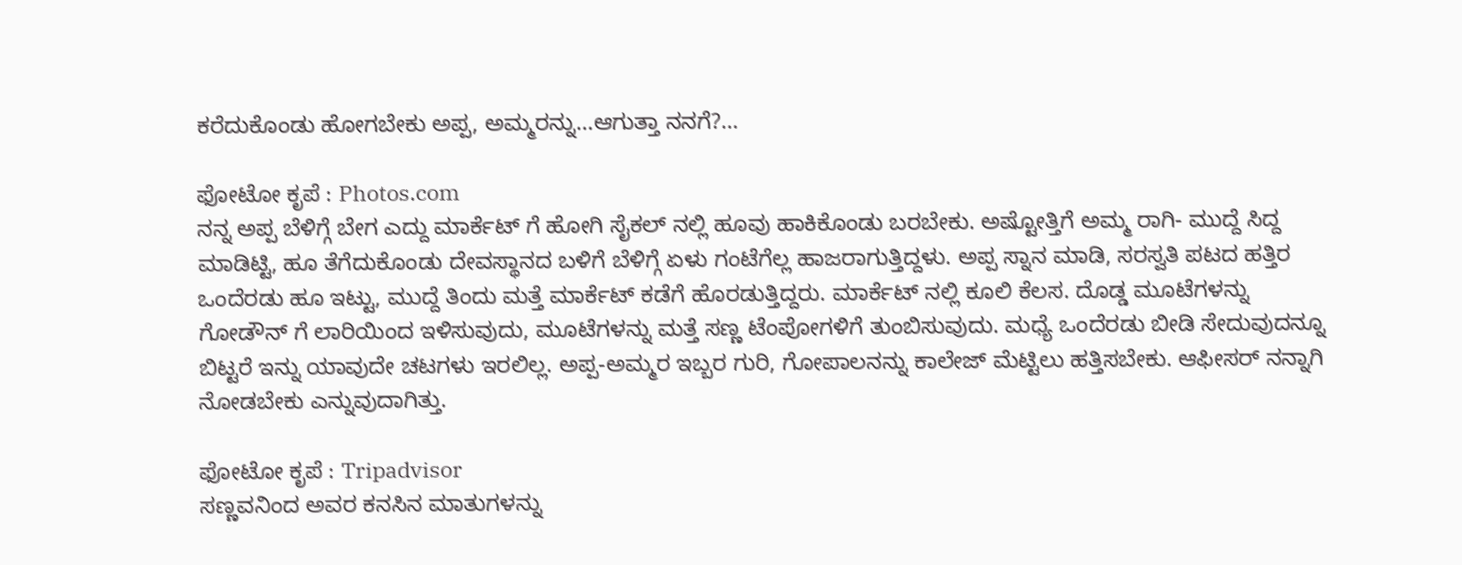ಕರೆದುಕೊಂಡು ಹೋಗಬೇಕು ಅಪ್ಪ, ಅಮ್ಮರನ್ನು…ಆಗುತ್ತಾ ನನಗೆ?…

ಫೋಟೋ ಕೃಪೆ : Photos.com
ನನ್ನ ಅಪ್ಪ ಬೆಳಿಗ್ಗೆ ಬೇಗ ಎದ್ದು ಮಾರ್ಕೆಟ್ ಗೆ ಹೋಗಿ ಸೈಕಲ್ ನಲ್ಲಿ ಹೂವು ಹಾಕಿಕೊಂಡು ಬರಬೇಕು. ಅಷ್ಟೋತ್ತಿಗೆ ಅಮ್ಮ ರಾಗಿ- ಮುದ್ದೆ ಸಿದ್ದ ಮಾಡಿಟ್ಟಿ, ಹೂ ತೆಗೆದುಕೊಂಡು ದೇವಸ್ಥಾನದ ಬಳಿಗೆ ಬೆಳಿಗ್ಗೆ ಏಳು ಗಂಟೆಗೆಲ್ಲ ಹಾಜರಾಗುತ್ತಿದ್ದಳು. ಅಪ್ಪ ಸ್ನಾನ ಮಾಡಿ, ಸರಸ್ವತಿ ಪಟದ ಹತ್ತಿರ ಒಂದೆರಡು ಹೂ ಇಟ್ಟು, ಮುದ್ದೆ ತಿಂದು ಮತ್ತೆ ಮಾರ್ಕೆಟ್ ಕಡೆಗೆ ಹೊರಡುತ್ತಿದ್ದರು. ಮಾರ್ಕೆಟ್ ನಲ್ಲಿ ಕೂಲಿ ಕೆಲಸ. ದೊಡ್ಡ ಮೂಟೆಗಳನ್ನು ಗೋಡೌನ್ ಗೆ ಲಾರಿಯಿಂದ ಇಳಿಸುವುದು, ಮೂಟೆಗಳನ್ನು ಮತ್ತೆ ಸಣ್ಣ ಟೆಂಪೋಗಳಿಗೆ ತುಂಬಿಸುವುದು. ಮಧ್ಯೆ ಒಂದೆರಡು ಬೀಡಿ ಸೇದುವುದನ್ನೂ ಬಿಟ್ಟರೆ ಇನ್ನು ಯಾವುದೇ ಚಟಗಳು ಇರಲಿಲ್ಲ. ಅಪ್ಪ-ಅಮ್ಮರ ಇಬ್ಬರ ಗುರಿ, ಗೋಪಾಲನನ್ನು ಕಾಲೇಜ್ ಮೆಟ್ಟಿಲು ಹತ್ತಿಸಬೇಕು. ಆಫೀಸರ್ ನನ್ನಾಗಿ ನೋಡಬೇಕು ಎನ್ನುವುದಾಗಿತ್ತು.

ಫೋಟೋ ಕೃಪೆ : Tripadvisor
ಸಣ್ಣವನಿಂದ ಅವರ ಕನಸಿನ ಮಾತುಗಳನ್ನು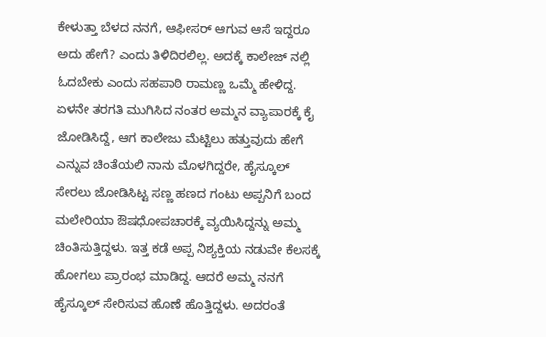ಕೇಳುತ್ತಾ ಬೆಳದ ನನಗೆ, ಆಫೀಸರ್ ಆಗುವ ಆಸೆ ಇದ್ದರೂ ಅದು ಹೇಗೆ? ಎಂದು ತಿಳಿದಿರಲಿಲ್ಲ. ಅದಕ್ಕೆ ಕಾಲೇಜ್ ನಲ್ಲಿ ಓದಬೇಕು ಎಂದು ಸಹಪಾಠಿ ರಾಮಣ್ಣ ಒಮ್ಮೆ ಹೇಳಿದ್ದ. ಏಳನೇ ತರಗತಿ ಮುಗಿಸಿದ ನಂತರ ಅಮ್ಮನ ವ್ಯಾಪಾರಕ್ಕೆ ಕೈ ಜೋಡಿಸಿದ್ದೆ, ಆಗ ಕಾಲೇಜು ಮೆಟ್ಟಿಲು ಹತ್ತುವುದು ಹೇಗೆ ಎನ್ನುವ ಚಿಂತೆಯಲಿ ನಾನು ಮೊಳಗಿದ್ದರೇ, ಹೈಸ್ಕೂಲ್ ಸೇರಲು ಜೋಡಿಸಿಟ್ಟ ಸಣ್ಣ ಹಣದ ಗಂಟು ಅಪ್ಪನಿಗೆ ಬಂದ ಮಲೇರಿಯಾ ಔಷಧೋಪಚಾರಕ್ಕೆ ವ್ಯಯಿಸಿದ್ದನ್ನು ಅಮ್ಮ ಚಿಂತಿಸುತ್ತಿದ್ದಳು. ಇತ್ತ ಕಡೆ ಅಪ್ಪ ನಿಶ್ಯಕ್ತಿಯ ನಡುವೇ ಕೆಲಸಕ್ಕೆ ಹೋಗಲು ಪ್ರಾರಂಭ ಮಾಡಿದ್ದ. ಆದರೆ ಅಮ್ಮ ನನಗೆ ಹೈಸ್ಕೂಲ್ ಸೇರಿಸುವ ಹೊಣೆ ಹೊತ್ತಿದ್ದಳು. ಅದರಂತೆ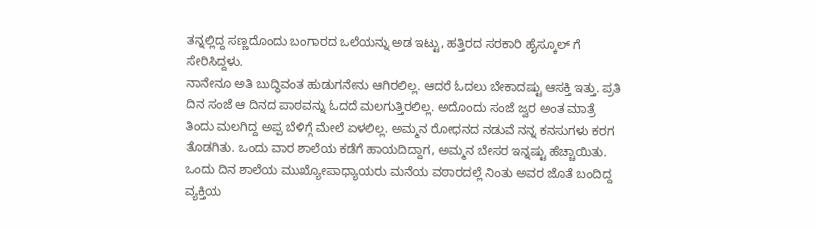ತನ್ನಲ್ಲಿದ್ದ ಸಣ್ಣದೊಂದು ಬಂಗಾರದ ಒಲೆಯನ್ನು ಅಡ ಇಟ್ಟು, ಹತ್ತಿರದ ಸರಕಾರಿ ಹೈಸ್ಕೂಲ್ ಗೆ ಸೇರಿಸಿದ್ದಳು.
ನಾನೇನೂ ಅತಿ ಬುದ್ಧಿವಂತ ಹುಡುಗನೇನು ಆಗಿರಲಿಲ್ಲ. ಆದರೆ ಓದಲು ಬೇಕಾದಷ್ಟು ಆಸಕ್ತಿ ಇತ್ತು. ಪ್ರತಿ ದಿನ ಸಂಜೆ ಆ ದಿನದ ಪಾಠವನ್ನು ಓದದೆ ಮಲಗುತ್ತಿರಲಿಲ್ಲ. ಅದೊಂದು ಸಂಜೆ ಜ್ವರ ಅಂತ ಮಾತ್ರೆ ತಿಂದು ಮಲಗಿದ್ದ ಅಪ್ಪ ಬೆಳಿಗ್ಗೆ ಮೇಲೆ ಏಳಲಿಲ್ಲ. ಅಮ್ಮನ ರೋಧನದ ನಡುವೆ ನನ್ನ ಕನಸುಗಳು ಕರಗ ತೊಡಗಿತು. ಒಂದು ವಾರ ಶಾಲೆಯ ಕಡೆಗೆ ಹಾಯದಿದ್ದಾಗ, ಅಮ್ಮನ ಬೇಸರ ಇನ್ನಷ್ಟು ಹೆಚ್ಚಾಯಿತು. ಒಂದು ದಿನ ಶಾಲೆಯ ಮುಖ್ಯೋಪಾಧ್ಯಾಯರು ಮನೆಯ ವಠಾರದಲ್ಲೆ ನಿಂತು ಅವರ ಜೊತೆ ಬಂದಿದ್ದ ವ್ಯಕ್ತಿಯ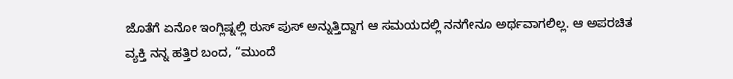ಜೊತೆಗೆ ಏನೋ ಇಂಗ್ಲಿಷ್ನಲ್ಲಿ ಠುಸ್ ಪುಸ್ ಅನ್ನುತ್ತಿದ್ದಾಗ ಆ ಸಮಯದಲ್ಲಿ ನನಗೇನೂ ಅರ್ಥವಾಗಲಿಲ್ಲ. ಆ ಅಪರಚಿತ ವ್ಯಕ್ತಿ ನನ್ನ ಹತ್ತಿರ ಬಂದ, “ಮುಂದೆ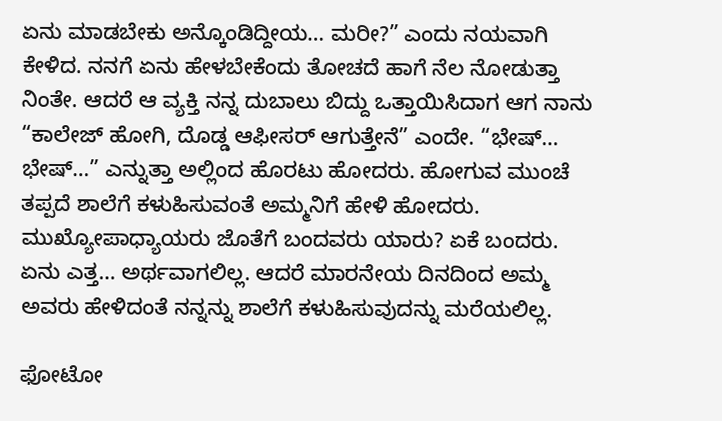ಏನು ಮಾಡಬೇಕು ಅನ್ಕೊಂಡಿದ್ದೀಯ… ಮರೀ?” ಎಂದು ನಯವಾಗಿ ಕೇಳಿದ. ನನಗೆ ಏನು ಹೇಳಬೇಕೆಂದು ತೋಚದೆ ಹಾಗೆ ನೆಲ ನೋಡುತ್ತಾ ನಿಂತೇ. ಆದರೆ ಆ ವ್ಯಕ್ತಿ ನನ್ನ ದುಬಾಲು ಬಿದ್ದು ಒತ್ತಾಯಿಸಿದಾಗ ಆಗ ನಾನು “ಕಾಲೇಜ್ ಹೋಗಿ, ದೊಡ್ಡ ಆಫೀಸರ್ ಆಗುತ್ತೇನೆ” ಎಂದೇ. “ಭೇಷ್… ಭೇಷ್…” ಎನ್ನುತ್ತಾ ಅಲ್ಲಿಂದ ಹೊರಟು ಹೋದರು. ಹೋಗುವ ಮುಂಚೆ ತಪ್ಪದೆ ಶಾಲೆಗೆ ಕಳುಹಿಸುವಂತೆ ಅಮ್ಮನಿಗೆ ಹೇಳಿ ಹೋದರು. ಮುಖ್ಯೋಪಾಧ್ಯಾಯರು ಜೊತೆಗೆ ಬಂದವರು ಯಾರು? ಏಕೆ ಬಂದರು. ಏನು ಎತ್ತ… ಅರ್ಥವಾಗಲಿಲ್ಲ. ಆದರೆ ಮಾರನೇಯ ದಿನದಿಂದ ಅಮ್ಮ ಅವರು ಹೇಳಿದಂತೆ ನನ್ನನ್ನು ಶಾಲೆಗೆ ಕಳುಹಿಸುವುದನ್ನು ಮರೆಯಲಿಲ್ಲ.

ಫೋಟೋ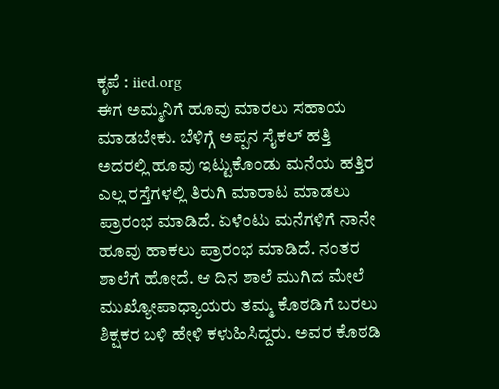ಕೃಪೆ : iied.org
ಈಗ ಅಮ್ಮನಿಗೆ ಹೂವು ಮಾರಲು ಸಹಾಯ ಮಾಡಬೇಕು. ಬೆಳಿಗ್ಗೆ ಅಪ್ಪನ ಸೈಕಲ್ ಹತ್ತಿ ಅದರಲ್ಲಿ ಹೂವು ಇಟ್ಟುಕೊಂಡು ಮನೆಯ ಹತ್ತಿರ ಎಲ್ಲ ರಸ್ತೆಗಳಲ್ಲಿ ತಿರುಗಿ ಮಾರಾಟ ಮಾಡಲು ಪ್ರಾರಂಭ ಮಾಡಿದೆ. ಏಳೆಂಟು ಮನೆಗಳಿಗೆ ನಾನೇ ಹೂವು ಹಾಕಲು ಪ್ರಾರಂಭ ಮಾಡಿದೆ. ನಂತರ ಶಾಲೆಗೆ ಹೋದೆ. ಆ ದಿನ ಶಾಲೆ ಮುಗಿದ ಮೇಲೆ ಮುಖ್ಯೋಪಾಧ್ಯಾಯರು ತಮ್ಮ ಕೊಠಡಿಗೆ ಬರಲು ಶಿಕ್ಷಕರ ಬಳಿ ಹೇಳಿ ಕಳುಹಿಸಿದ್ದರು. ಅವರ ಕೊಠಡಿ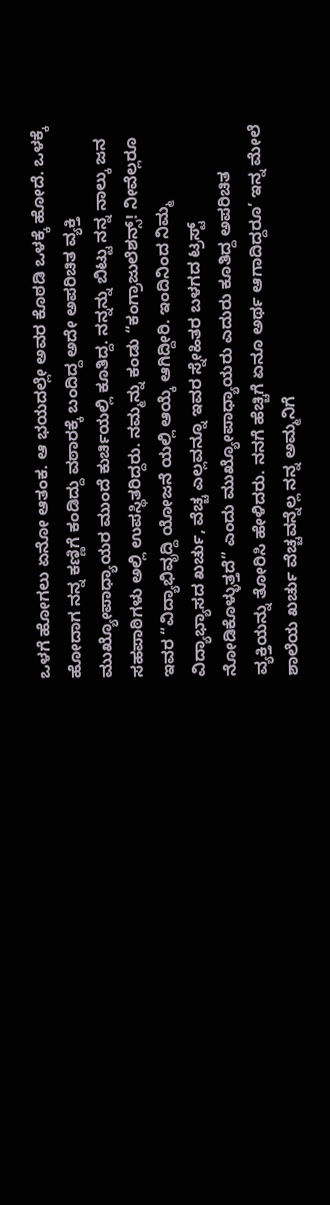ಒಳಗೆ ಹೋಗಲು ಏನೋ ಆತಂಕ. ಆ ಭಯದಲ್ಲೇ ಅವರ ಕೊಠಡಿ ಒಳಕ್ಕೆ ಹೋದೆ. ಒಳಕ್ಕೆ ಹೋದಾಗ ನನ್ನ ಕಣ್ಣಿಗೆ ಕಂಡಿದ್ದು ವಠಾರಕ್ಕೆ ಬಂದಿದ್ದ ಅದೇ ಅಪರಿಚಿತ ವ್ಯಕ್ತಿ ಮುಖ್ಯೋಪಾಧ್ಯಾಯರ ಮುಂದೆ ಕುರ್ಚಿಯಲ್ಲಿ ಕೂತಿದ್ದ. ನನ್ನನ್ನು ಬಿಟ್ಟು ನನ್ನ ನಾಲ್ಕು ಜನ ಸಹಪಾಠಿಗಳು ಅಲ್ಲಿ ಉಪಸ್ಥಿತರಿದ್ದರು. ನಮ್ಮನ್ನು ಕಂಡು “ಕಂಗ್ರಾಜುಲೆಶನ್ಸ್! ನೀವೆಲ್ಲರೂ ಇವರ “ವಿದ್ಯಾಭಿವೃದ್ದಿ ಯೋಜನೆ ಯಲ್ಲಿ ಆಯ್ಕೆ ಆಗಿದ್ದೀರಿ. ಇಂದಿನಿಂದ ನಿಮ್ಮ ವಿದ್ಯಾಭ್ಯಾಸದ ಖರ್ಚು, ವೆಚ್ಚ ಎಲ್ಲವನ್ನೂ ಇವರ ಸ್ನೇಹಿತರ ಬಳಗದ ಟ್ರಸ್ಟ್ ನೋಡಿಕೊಳ್ಳುತ್ತದೆ” ಎಂದು ಮುಖ್ಯೋಪಾಧ್ಯಾಯರು ಎದುರು ಕೂತಿದ್ದ ಅಪರಿಚಿತ ವ್ಯಕ್ತಿಯನ್ನು ತೋರಿಸಿ ಹೇಳಿದರು. ನನಗೆ ಹೆಚ್ಚಿಗೆ ಏನೂ ಅರ್ಥ ಆಗಾದಿದ್ದರೂ’ ಇನ್ನ ಮೇಲೆ ಶಾಲೆಯ ಖರ್ಚು ವೆಚ್ಚವನ್ನೆಲ್ಲ ನನ್ನ ಅಮ್ಮನಿಗೆ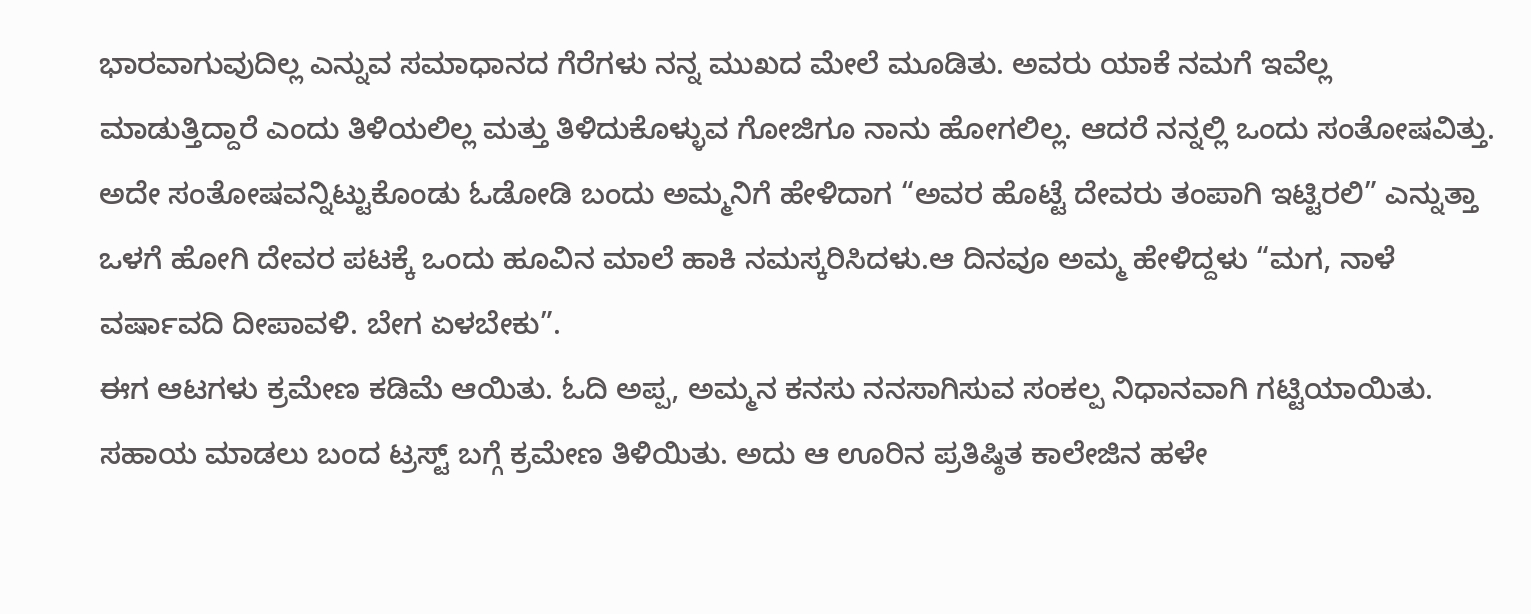ಭಾರವಾಗುವುದಿಲ್ಲ ಎನ್ನುವ ಸಮಾಧಾನದ ಗೆರೆಗಳು ನನ್ನ ಮುಖದ ಮೇಲೆ ಮೂಡಿತು. ಅವರು ಯಾಕೆ ನಮಗೆ ಇವೆಲ್ಲ ಮಾಡುತ್ತಿದ್ದಾರೆ ಎಂದು ತಿಳಿಯಲಿಲ್ಲ ಮತ್ತು ತಿಳಿದುಕೊಳ್ಳುವ ಗೋಜಿಗೂ ನಾನು ಹೋಗಲಿಲ್ಲ. ಆದರೆ ನನ್ನಲ್ಲಿ ಒಂದು ಸಂತೋಷವಿತ್ತು. ಅದೇ ಸಂತೋಷವನ್ನಿಟ್ಟುಕೊಂಡು ಓಡೋಡಿ ಬಂದು ಅಮ್ಮನಿಗೆ ಹೇಳಿದಾಗ “ಅವರ ಹೊಟ್ಟೆ ದೇವರು ತಂಪಾಗಿ ಇಟ್ಟಿರಲಿ” ಎನ್ನುತ್ತಾ ಒಳಗೆ ಹೋಗಿ ದೇವರ ಪಟಕ್ಕೆ ಒಂದು ಹೂವಿನ ಮಾಲೆ ಹಾಕಿ ನಮಸ್ಕರಿಸಿದಳು.ಆ ದಿನವೂ ಅಮ್ಮ ಹೇಳಿದ್ದಳು “ಮಗ, ನಾಳೆ ವರ್ಷಾವದಿ ದೀಪಾವಳಿ. ಬೇಗ ಏಳಬೇಕು”.
ಈಗ ಆಟಗಳು ಕ್ರಮೇಣ ಕಡಿಮೆ ಆಯಿತು. ಓದಿ ಅಪ್ಪ, ಅಮ್ಮನ ಕನಸು ನನಸಾಗಿಸುವ ಸಂಕಲ್ಪ ನಿಧಾನವಾಗಿ ಗಟ್ಟಿಯಾಯಿತು. ಸಹಾಯ ಮಾಡಲು ಬಂದ ಟ್ರಸ್ಟ್ ಬಗ್ಗೆ ಕ್ರಮೇಣ ತಿಳಿಯಿತು. ಅದು ಆ ಊರಿನ ಪ್ರತಿಷ್ಠಿತ ಕಾಲೇಜಿನ ಹಳೇ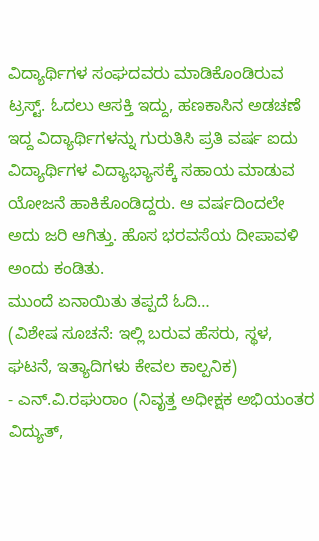ವಿದ್ಯಾರ್ಥಿಗಳ ಸಂಘದವರು ಮಾಡಿಕೊಂಡಿರುವ ಟ್ರಸ್ಟ್. ಓದಲು ಆಸಕ್ತಿ ಇದ್ದು, ಹಣಕಾಸಿನ ಅಡಚಣೆ ಇದ್ದ ವಿದ್ಯಾರ್ಥಿಗಳನ್ನು ಗುರುತಿಸಿ ಪ್ರತಿ ವರ್ಷ ಐದು ವಿದ್ಯಾರ್ಥಿಗಳ ವಿದ್ಯಾಭ್ಯಾಸಕ್ಕೆ ಸಹಾಯ ಮಾಡುವ ಯೋಜನೆ ಹಾಕಿಕೊಂಡಿದ್ದರು. ಆ ವರ್ಷದಿಂದಲೇ ಅದು ಜರಿ ಆಗಿತ್ತು. ಹೊಸ ಭರವಸೆಯ ದೀಪಾವಳಿ ಅಂದು ಕಂಡಿತು.
ಮುಂದೆ ಏನಾಯಿತು ತಪ್ಪದೆ ಓದಿ…
(ವಿಶೇಷ ಸೂಚನೆ: ಇಲ್ಲಿ ಬರುವ ಹೆಸರು, ಸ್ಥಳ, ಘಟನೆ, ಇತ್ಯಾದಿಗಳು ಕೇವಲ ಕಾಲ್ಪನಿಕ)
- ಎನ್.ವಿ.ರಘುರಾಂ (ನಿವೃತ್ತ ಅಧೀಕ್ಷಕ ಅಭಿಯಂತರ ವಿದ್ಯುತ್,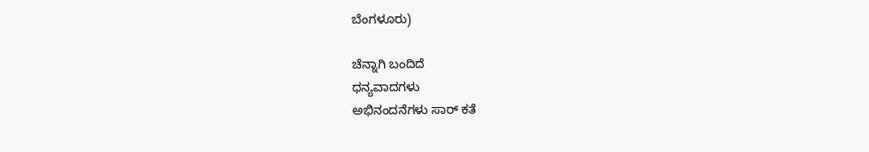ಬೆಂಗಳೂರು)

ಚೆನ್ನಾಗಿ ಬಂದಿದೆ
ಧನ್ಯವಾದಗಳು
ಅಭಿನಂದನೆಗಳು ಸಾರ್ ಕತೆ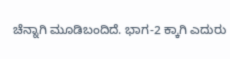ಚೆನ್ನಾಗಿ ಮೂಡಿಬಂದಿದೆ. ಭಾಗ-2 ಕ್ಕಾಗಿ ಎದುರು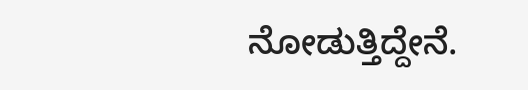ನೋಡುತ್ತಿದ್ದೇನೆ.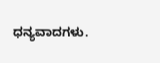ಧನ್ಯವಾದಗಳು.